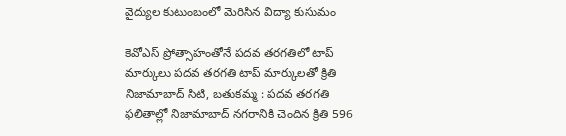వైద్యుల కుటుంబంలో మెరిసిన విద్యా కుసుమం

కెవోఎస్ ప్రోత్సాహంతోనే పదవ తరగతిలో టాప్ మార్కులు పదవ తరగతి టాప్ మార్కులతో క్రితి   నిజామాబాద్ సిటి, బతుకమ్మ : పదవ తరగతి ఫలితాల్లో నిజామాబాద్ నగరానికి చెందిన క్రితి 596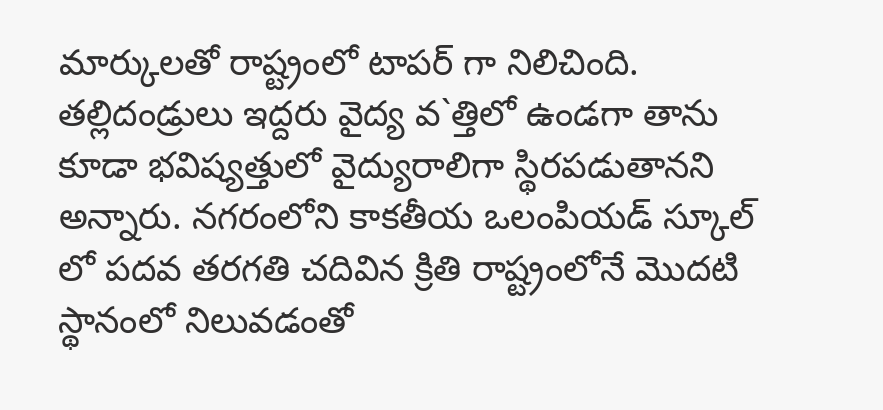మార్కులతో రాష్ట్రంలో టాపర్ గా నిలిచింది. తల్లిదండ్రులు ఇద్దరు వైద్య వ`త్తిలో ఉండగా తాను కూడా భవిష్యత్తులో వైద్యురాలిగా స్థిరపడుతానని అన్నారు. నగరంలోని కాకతీయ ఒలంపియడ్ స్కూల్ లో పదవ తరగతి చదివిన క్రితి రాష్ట్రంలోనే మొదటి స్థానంలో నిలువడంతో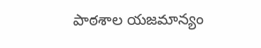పాఠశాల యజమాన్యం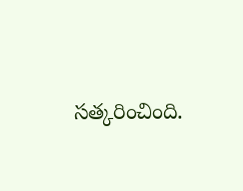సత్కరించింది.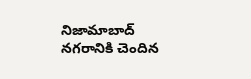నిజామాబాద్ నగరానికి చెందిన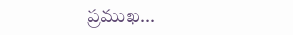ప్రముఖ...